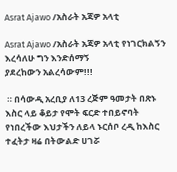Asrat Ajawo /አስራት አጃዎ አላቲ

Asrat Ajawo /አስራት አጃዎ አላቲ የነገርክልኝን እረሳለሁ ግን እንድሰማኝ
ያደረከውን አልረሳውም!!!

 ። በሳውዲ አረቢያ ለ13 ረጅም ዓመታት በጽኑ እስር ላይ ቆይታ የሞት ፍርድ ተበይኖባት የነበረችው እህታችን ለይላ ኑርሰቦ ረዲ ከእስር ተፈትታ ዛሬ በትውልድ ሀገሯ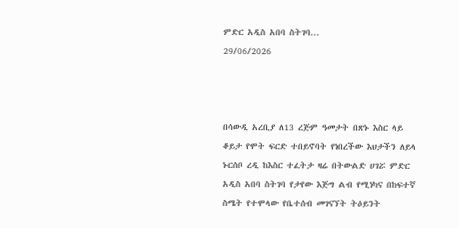ምድር አዲስ አበባ ስትገባ...
29/06/2026



በሳውዲ አረቢያ ለ13 ረጅም ዓመታት በጽኑ እስር ላይ ቆይታ የሞት ፍርድ ተበይኖባት የነበረችው እህታችን ለይላ ኑርሰቦ ረዲ ከእስር ተፈትታ ዛሬ በትውልድ ሀገሯ ምድር አዲስ አበባ ስትገባ የታየው እጅግ ልብ የሚነካና በከፍተኛ ስሜት የተሞላው የቤተሰብ መገናኘት ትዕይንት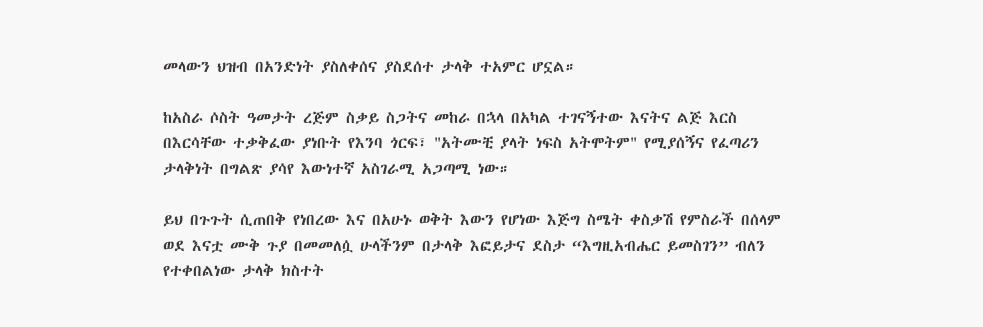መላውን ህዝብ በአንድነት ያስለቀሰና ያስደሰተ ታላቅ ተአምር ሆኗል።

ከአስራ ሶስት ዓመታት ረጅም ስቃይ ስጋትና መከራ በኋላ በአካል ተገናኝተው እናትና ልጅ እርስ በእርሳቸው ተቃቅፈው ያነቡት የእንባ ጎርፍ፣ "አትሙቺ ያላት ነፍስ አትሞትም" የሚያሰኝና የፈጣሪን ታላቅነት በግልጽ ያሳየ እውነተኛ አስገራሚ አጋጣሚ ነው።

ይህ በጉጉት ሲጠበቅ የነበረው እና በአሁኑ ወቅት እውን የሆነው እጅግ ስሜት ቀስቃሽ የምስራች በሰላም ወደ እናቷ ሙቅ ጉያ በመመለሷ ሁላችንም በታላቅ እፎይታና ደስታ “እግዚአብሔር ይመስገን” ብለን የተቀበልነው ታላቅ ክስተት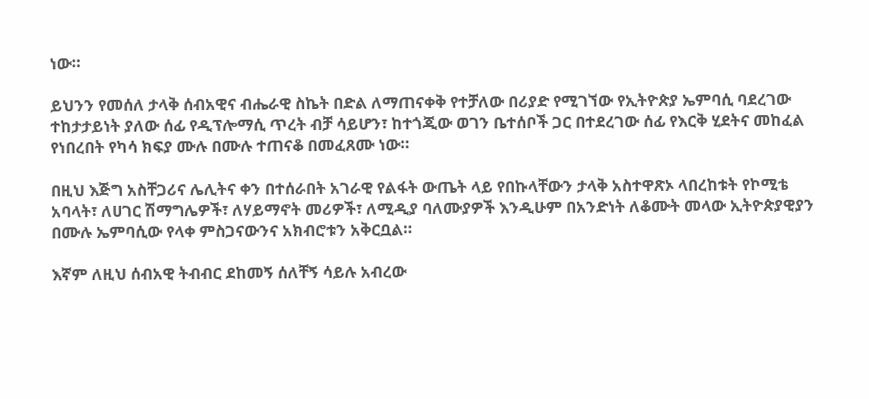ነው።

ይህንን የመሰለ ታላቅ ሰብአዊና ብሔራዊ ስኬት በድል ለማጠናቀቅ የተቻለው በሪያድ የሚገኘው የኢትዮጵያ ኤምባሲ ባደረገው ተከታታይነት ያለው ሰፊ የዲፕሎማሲ ጥረት ብቻ ሳይሆን፣ ከተጎጂው ወገን ቤተሰቦች ጋር በተደረገው ሰፊ የእርቅ ሂደትና መከፈል የነበረበት የካሳ ክፍያ ሙሉ በሙሉ ተጠናቆ በመፈጸሙ ነው።

በዚህ እጅግ አስቸጋሪና ሌሊትና ቀን በተሰራበት አገራዊ የልፋት ውጤት ላይ የበኩላቸውን ታላቅ አስተዋጽኦ ላበረከቱት የኮሚቴ አባላት፣ ለሀገር ሽማግሌዎች፣ ለሃይማኖት መሪዎች፣ ለሚዲያ ባለሙያዎች እንዲሁም በአንድነት ለቆሙት መላው ኢትዮጵያዊያን በሙሉ ኤምባሲው የላቀ ምስጋናውንና አክብሮቱን አቅርቧል።

እኛም ለዚህ ሰብአዊ ትብብር ደከመኝ ሰለቸኝ ሳይሉ አብረው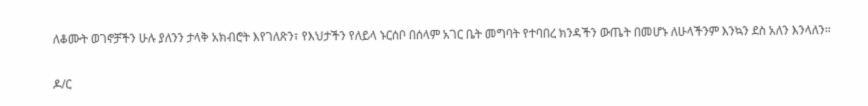ለቆሙት ወገኖቻችን ሁሉ ያለንን ታላቅ አክብሮት እየገለጽን፣ የእህታችን የለይላ ኑርሰቦ በሰላም አገር ቤት መግባት የተባበረ ክንዳችን ውጤት በመሆኑ ለሁላችንም እንኳን ደስ አለን እንላለን።

ዶ/ር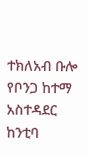ተክለአብ ቡሎ የቦንጋ ከተማ አስተዳደር ከንቲባ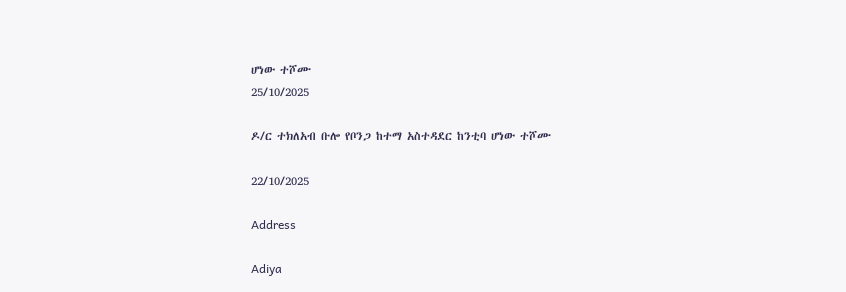ሆነው ተሾሙ
25/10/2025

ዶ/ር ተክለአብ ቡሎ የቦንጋ ከተማ አስተዳደር ከንቲባ ሆነው ተሾሙ

22/10/2025

Address

Adiya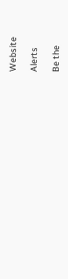Website

Alerts

Be the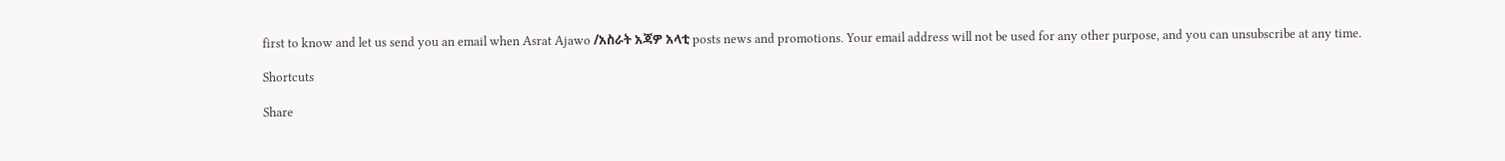first to know and let us send you an email when Asrat Ajawo /አስራት አጃዎ አላቲ posts news and promotions. Your email address will not be used for any other purpose, and you can unsubscribe at any time.

Shortcuts

Share